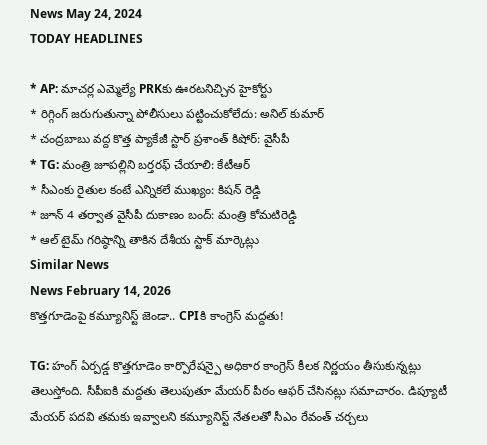News May 24, 2024
TODAY HEADLINES

* AP: మాచర్ల ఎమ్మెల్యే PRKకు ఊరటనిచ్చిన హైకోర్టు
* రిగ్గింగ్ జరుగుతున్నా పోలీసులు పట్టించుకోలేదు: అనిల్ కుమార్
* చంద్రబాబు వద్ద కొత్త ప్యాకేజీ స్టార్ ప్రశాంత్ కిషోర్: వైసీపీ
* TG: మంత్రి జూపల్లిని బర్తరఫ్ చేయాలి: కేటీఆర్
* సీఎంకు రైతుల కంటే ఎన్నికలే ముఖ్యం: కిషన్ రెడ్డి
* జూన్ 4 తర్వాత వైసీపీ దుకాణం బంద్: మంత్రి కోమటిరెడ్డి
* ఆల్ టైమ్ గరిష్ఠాన్ని తాకిన దేశీయ స్టాక్ మార్కెట్లు
Similar News
News February 14, 2026
కొత్తగూడెంపై కమ్యూనిస్ట్ జెండా.. CPIకి కాంగ్రెస్ మద్దతు!

TG: హంగ్ ఏర్పడ్డ కొత్తగూడెం కార్పొరేషన్పై అధికార కాంగ్రెస్ కీలక నిర్ణయం తీసుకున్నట్లు తెలుస్తోంది. సీపీఐకి మద్దతు తెలుపుతూ మేయర్ పీఠం ఆఫర్ చేసినట్లు సమాచారం. డిప్యూటీ మేయర్ పదవి తమకు ఇవ్వాలని కమ్యూనిస్ట్ నేతలతో సీఎం రేవంత్ చర్చలు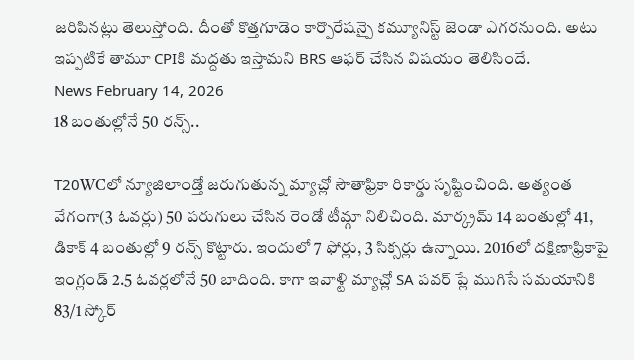జరిపినట్లు తెలుస్తోంది. దీంతో కొత్తగూడెం కార్పొరేషన్పై కమ్యూనిస్ట్ జెండా ఎగరనుంది. అటు ఇప్పటికే తామూ CPIకి మద్దతు ఇస్తామని BRS ఆఫర్ చేసిన విషయం తెలిసిందే.
News February 14, 2026
18 బంతుల్లోనే 50 రన్స్..

T20WCలో న్యూజిలాండ్తో జరుగుతున్న మ్యాచ్లో సౌతాఫ్రికా రికార్డు సృష్టించింది. అత్యంత వేగంగా(3 ఓవర్లు) 50 పరుగులు చేసిన రెండో టీమ్గా నిలిచింది. మార్క్రమ్ 14 బంతుల్లో 41, డికాక్ 4 బంతుల్లో 9 రన్స్ కొట్టారు. ఇందులో 7 ఫోర్లు, 3 సిక్సర్లు ఉన్నాయి. 2016లో దక్షిణాఫ్రికాపై ఇంగ్లండ్ 2.5 ఓవర్లలోనే 50 బాదింది. కాగా ఇవాళ్టి మ్యాచ్లో SA పవర్ ప్లే ముగిసే సమయానికి 83/1 స్కోర్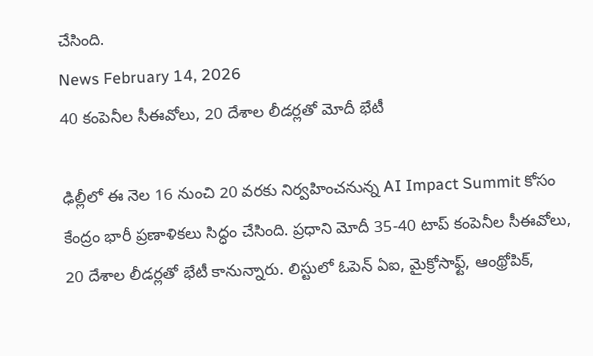చేసింది.
News February 14, 2026
40 కంపెనీల సీఈవోలు, 20 దేశాల లీడర్లతో మోదీ భేటీ

ఢిల్లీలో ఈ నెల 16 నుంచి 20 వరకు నిర్వహించనున్న AI Impact Summit కోసం కేంద్రం భారీ ప్రణాళికలు సిద్ధం చేసింది. ప్రధాని మోదీ 35-40 టాప్ కంపెనీల సీఈవోలు, 20 దేశాల లీడర్లతో భేటీ కానున్నారు. లిస్టులో ఓపెన్ ఏఐ, మైక్రోసాఫ్ట్, ఆంథ్రోపిక్,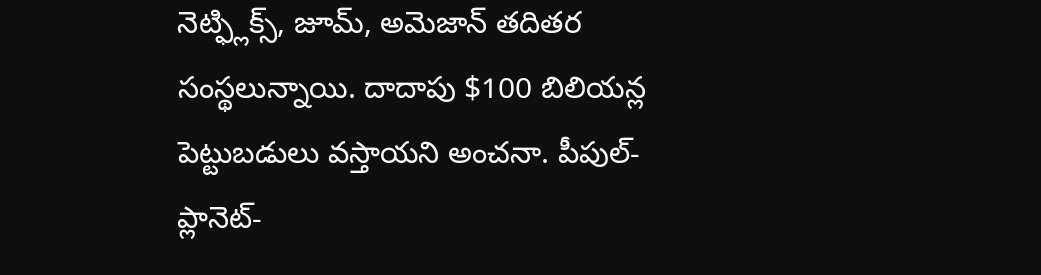నెట్ఫ్లిక్స్, జూమ్, అమెజాన్ తదితర సంస్థలున్నాయి. దాదాపు $100 బిలియన్ల పెట్టుబడులు వస్తాయని అంచనా. పీపుల్-ప్లానెట్-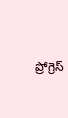ప్రోగ్రెస్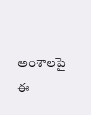అంశాలపై ఈ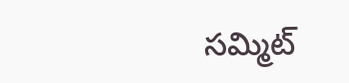సమ్మిట్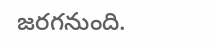జరగనుంది.